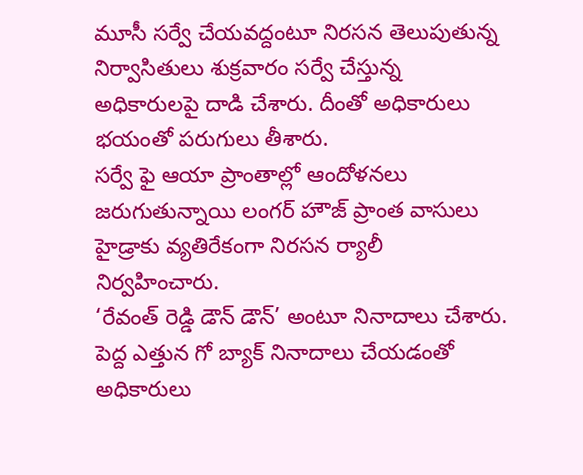మూసీ సర్వే చేయవద్దంటూ నిరసన తెలుపుతున్న నిర్వాసితులు శుక్రవారం సర్వే చేస్తున్న అధికారులపై దాడి చేశారు. దీంతో అధికారులు భయంతో పరుగులు తీశారు.
సర్వే ఫై ఆయా ప్రాంతాల్లో ఆందోళనలు జరుగుతున్నాయి లంగర్ హౌజ్ ప్రాంత వాసులు హైడ్రాకు వ్యతిరేకంగా నిరసన ర్యాలీ నిర్వహించారు.
‘రేవంత్ రెడ్డి డౌన్ డౌన్’ అంటూ నినాదాలు చేశారు. పెద్ద ఎత్తున గో బ్యాక్ నినాదాలు చేయడంతో అధికారులు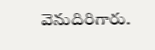వెనుదిరిగారు.